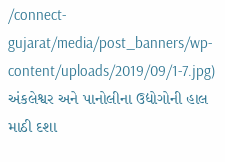/connect-gujarat/media/post_banners/wp-content/uploads/2019/09/1-7.jpg)
અંકલેશ્વર અને પાનોલીના ઉદ્યોગોની હાલ માઠી દશા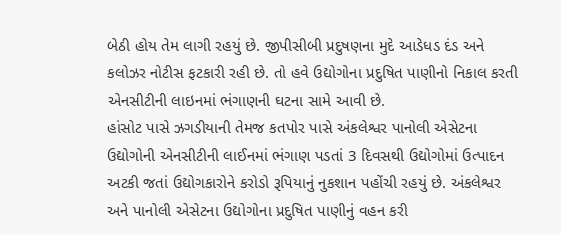બેઠી હોય તેમ લાગી રહયું છે. જીપીસીબી પ્રદુષણના મુદે આડેધડ દંડ અને કલોઝર નોટીસ ફટકારી રહી છે. તો હવે ઉદ્યોગોના પ્રદુષિત પાણીનો નિકાલ કરતી એનસીટીની લાઇનમાં ભંગાણની ઘટના સામે આવી છે.
હાંસોટ પાસે ઝગડીયાની તેમજ કતપોર પાસે અંકલેશ્વર પાનોલી એસેટના ઉદ્યોગોની એનસીટીની લાઈનમાં ભંગાણ પડતાં 3 દિવસથી ઉદ્યોગોમાં ઉત્પાદન અટકી જતાં ઉદ્યોગકારોને કરોડો રૂપિયાનું નુકશાન પહોંચી રહયું છે. અંકલેશ્વર અને પાનોલી એસેટના ઉદ્યોગોના પ્રદુષિત પાણીનું વહન કરી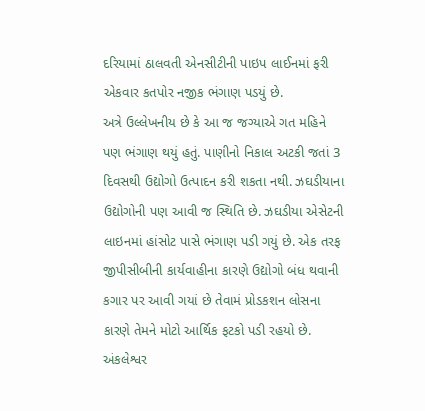દરિયામાં ઠાલવતી એનસીટીની પાઇપ લાઈનમાં ફરી એકવાર કતપોર નજીક ભંગાણ પડયું છે.
અત્રે ઉલ્લેખનીય છે કે આ જ જગ્યાએ ગત મહિને પણ ભંગાણ થયું હતું. પાણીનો નિકાલ અટકી જતાં 3 દિવસથી ઉદ્યોગો ઉત્પાદન કરી શકતા નથી. ઝઘડીયાના ઉદ્યોગોની પણ આવી જ સ્થિતિ છે. ઝઘડીયા એસેટની લાઇનમાં હાંસોટ પાસે ભંગાણ પડી ગયું છે. એક તરફ જીપીસીબીની કાર્યવાહીના કારણે ઉદ્યોગો બંધ થવાની કગાર પર આવી ગયાં છે તેવામં પ્રોડકશન લોસના કારણે તેમને મોટો આર્થિક ફટકો પડી રહયો છે. અંકલેશ્વર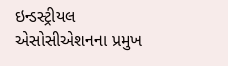ઇન્ડસ્ટ્રીયલ એસોસીએશનના પ્રમુખ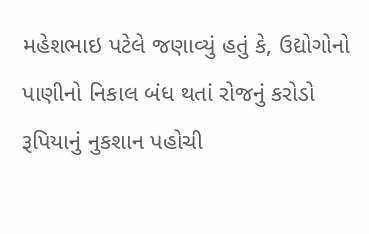મહેશભાઇ પટેલે જણાવ્યું હતું કે, ઉદ્યોગોનો પાણીનો નિકાલ બંધ થતાં રોજનું કરોડો રૂપિયાનું નુકશાન પહોચી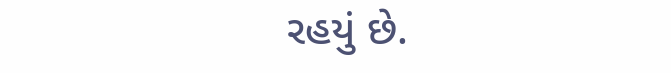રહયું છે.